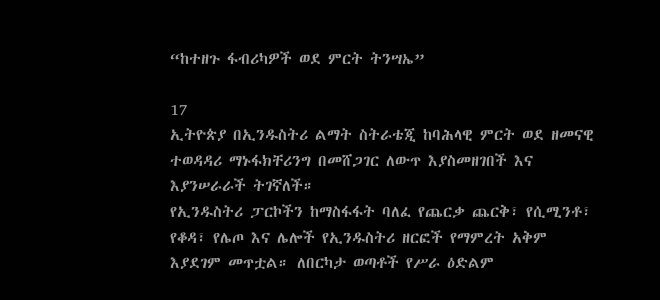“ከተዘጉ ፋብሪካዎች ወደ ምርት ትንሣኤ”

17
ኢትዮጵያ በኢንዱስትሪ ልማት ስትራቴጂ ከባሕላዊ ምርት ወደ ዘመናዊ ተወዳዳሪ ማኑፋክቸሪንግ በመሸጋገር ለውጥ እያስመዘገበች እና እያንሠራራች ትገኛለች።
የኢንዱስትሪ ፓርኮችን ከማስፋፋት ባለፈ የጨርቃ ጨርቅ፣ የሲሚንቶ፣ የቆዳ፣ የሌጦ እና ሌሎች የኢንዱስትሪ ዘርፎች የማምረት አቅም እያደገም መጥቷል። ለበርካታ ወጣቶች የሥራ ዕድልም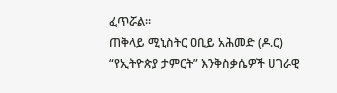ፈጥሯል።
ጠቅላይ ሚኒስትር ዐቢይ አሕመድ (ዶ.ር) “የኢትዮጵያ ታምርት” እንቅስቃሴዎች ሀገራዊ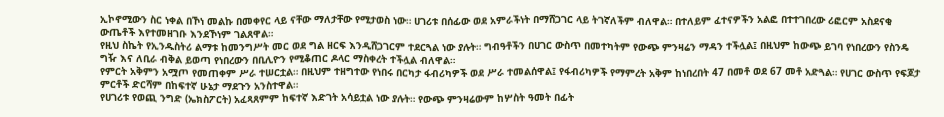ኢኮኖሚውን ስር ነቀል በኾነ መልኩ በመቀየር ላይ ናቸው ማለታቸው የሚታወስ ነው። ሀገሪቱ በሰፊው ወደ አምራችነት በማሸጋገር ላይ ትገኛለችም ብለዋል። በተለይም ፈተናዎችን አልፎ በተተገበረው ሪፎርም አስደናቂ ውጤቶች እየተመዘገቡ እንደኾነም ገልጸዋል።
የዚህ ስኬት የኢንዱስትሪ ልማቱ ከመንግሥት መር ወደ ግል ዘርፍ እንዲሸጋገርም ተደርጓል ነው ያሉት። ግብዓቶችን በሀገር ውስጥ በመተካትም የውጭ ምንዛሬን ማዳን ተችሏል፤ በዚህም ከውጭ ይገባ የነበረውን የስንዴ ግዥ እና ለቢራ ብቅል ይወጣ የነበረውን በቢሊዮን የሚቆጠር ዶላር ማስቀረት ተችሏል ብለዋል።
የምርት አቅምን አሟጦ የመጠቀም ሥራ ተሠርቷል። በዚህም ተዘግተው የነበሩ በርካታ ፋብሪካዎች ወደ ሥራ ተመልሰዋል፤ የፋብሪካዎች የማምረት አቅም ከነበረበት 47 በመቶ ወደ 67 መቶ አድጓል። የሀገር ውስጥ የፍጆታ ምርቶች ድርሻም በከፍተኛ ሁኔታ ማደጉን አንስተዋል።
የሀገሪቱ የወጪ ንግድ (ኤክስፖርት) አፈጻጸምም ከፍተኛ እድገት አሳይቷል ነው ያሉት። የውጭ ምንዛሬውም ከሦስት ዓመት በፊት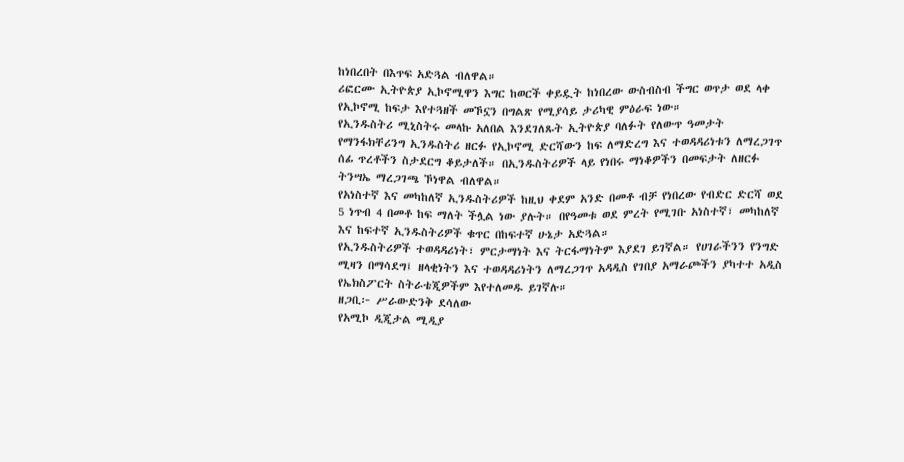ከነበረበት በእጥፍ አድጓል ብለዋል።
ሪፎርሙ ኢትዮጵያ ኢኮኖሚዋን እግር ከወርች ቀይዷት ከነበረው ውስብስብ ችግር ወጥታ ወደ ላቀ የኢኮኖሚ ከፍታ እየተጓዘች መኾኗን በግልጽ የሚያሳይ ታሪካዊ ምዕራፍ ነው።
የኢንዱስትሪ ሚኒስትሩ መላኩ አለበል እንደገለጹት ኢትዮጵያ ባለፉት የለውጥ ዓመታት የማንፋክቸሪንግ ኢንዱስትሪ ዘርፉ የኢኮኖሚ ድርሻውን ከፍ ለማድረግ እና ተወዳዳሪነቱን ለማረጋገጥ ሰፊ ጥረቶችን ስታደርግ ቆይታለች። በኢንዱስትሪዎች ላይ የነበሩ ማነቆዎችን በመፍታት ለዘርፉ ትንሣኤ ማረጋገጫ ኾነዋል ብለዋል።
የአነስተኛ እና መካከለኛ ኢንዱስትሪዎች ከዚህ ቀደም አንድ በመቶ ብቻ የነበረው የብድር ድርሻ ወደ 5 ነጥብ 4 በመቶ ከፍ ማለት ችሏል ነው ያሉት። በየዓመቱ ወደ ምረት የሚገቡ አነስተኛ፣ መካከለኛ እና ከፍተኛ ኢንዱስትሪዎች ቁጥር በከፍተኛ ሁኔታ አድጓል።
የኢንዱስትሪዎች ተወዳዳሪነት፣ ምርታማነት እና ትርፋማነትም እያደገ ይገኛል። የሀገራችንን የንግድ ሚዛን በማሳደግ፤ ዘላቂነትን እና ተወዳዳሪነትን ለማረጋገጥ አዳዲስ የገበያ አማራጮችን ያካተተ አዲስ የኤክስፖርት ስትራቴጂዎችም እየተለመዱ ይገኛሉ።
ዘጋቢ፦ ሥራውድንቅ ደሳለው
የአሚኮ ዲጂታል ሚዲያ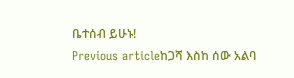ቤተሰብ ይሁኑ!
Previous articleከጋሻ እስከ ሰው አልባ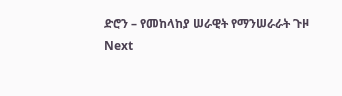ድሮን – የመከላከያ ሠራዊት የማንሠራራት ጉዞ
Next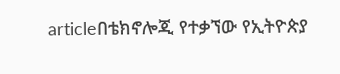articleበቴክኖሎጂ የተቃኘው የኢትዮጵያ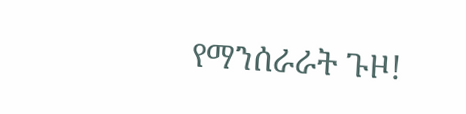የማንሰራራት ጉዞ!